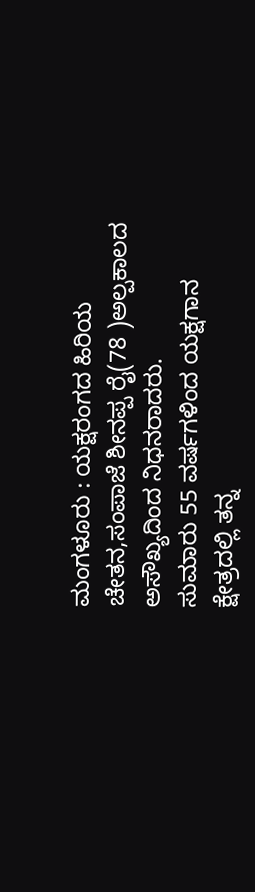ಮಂಗಳೂರು : ಯಕ್ಷರಂಗದ ಹಿರಿಯ ಚೇತನ,ಸಂಪಾಜೆ ಶೀನಪ್ಪ ರೈ(78 )ಅಲ್ಪಕಾಲದ ಅಸೌಖ್ಯದಿಂದ ನಿಧನರಾದರು.
ಸುಮಾರು 55 ವರ್ಷಗಳಿಂದ ಯಕ್ಷಗಾನ ಕ್ಷೇತ್ರದಲ್ಲಿ ತನ್ನ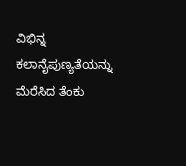ವಿಭಿನ್ನ ಕಲಾನೈಪುಣ್ಯತೆಯನ್ನು ಮೆರೆಸಿದ ತೆಂಕು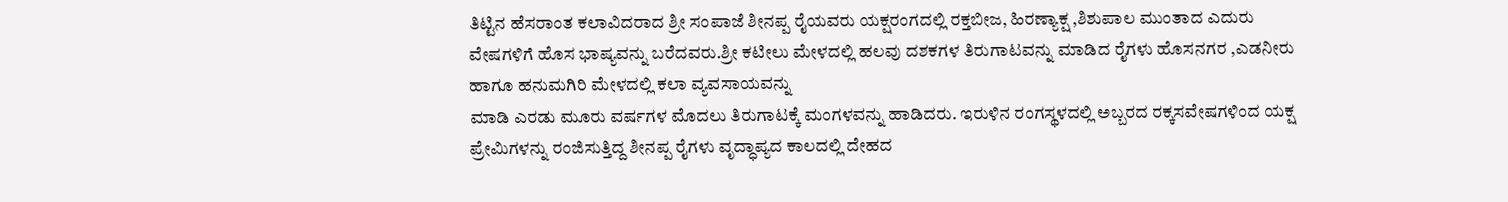ತಿಟ್ಟಿನ ಹೆಸರಾಂತ ಕಲಾವಿದರಾದ ಶ್ರೀ ಸಂಪಾಜೆ ಶೀನಪ್ಪ ರೈಯವರು ಯಕ್ಷರಂಗದಲ್ಲಿ ರಕ್ತಬೀಜ, ಹಿರಣ್ಯಾಕ್ಷ ,ಶಿಶುಪಾಲ ಮುಂತಾದ ಎದುರು ವೇಷಗಳಿಗೆ ಹೊಸ ಭಾಷ್ಯವನ್ನು ಬರೆದವರು.ಶ್ರೀ ಕಟೀಲು ಮೇಳದಲ್ಲಿ ಹಲವು ದಶಕಗಳ ತಿರುಗಾಟವನ್ನು ಮಾಡಿದ ರೈಗಳು ಹೊಸನಗರ ,ಎಡನೀರು ಹಾಗೂ ಹನುಮಗಿರಿ ಮೇಳದಲ್ಲಿ ಕಲಾ ವ್ಯವಸಾಯವನ್ನು
ಮಾಡಿ ಎರಡು ಮೂರು ವರ್ಷಗಳ ಮೊದಲು ತಿರುಗಾಟಕ್ಕೆ ಮಂಗಳವನ್ನು ಹಾಡಿದರು. ಇರುಳಿನ ರಂಗಸ್ಥಳದಲ್ಲಿ ಅಬ್ಬರದ ರಕ್ಕಸವೇಷಗಳಿಂದ ಯಕ್ಷ ಪ್ರೇಮಿಗಳನ್ನು ರಂಜಿಸುತ್ತಿದ್ದ ಶೀನಪ್ಪ ರೈಗಳು ವೃದ್ಧಾಪ್ಯದ ಕಾಲದಲ್ಲಿ ದೇಹದ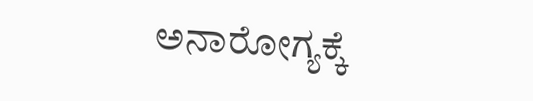ಅನಾರೋಗ್ಯಕ್ಕೆ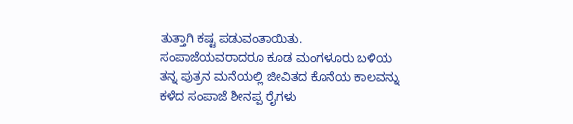ತುತ್ತಾಗಿ ಕಷ್ಟ ಪಡುವಂತಾಯಿತು. ಸಂಪಾಜೆಯವರಾದರೂ ಕೂಡ ಮಂಗಳೂರು ಬಳಿಯ ತನ್ನ ಪುತ್ರನ ಮನೆಯಲ್ಲಿ ಜೀವಿತದ ಕೊನೆಯ ಕಾಲವನ್ನು ಕಳೆದ ಸಂಪಾಜೆ ಶೀನಪ್ಪ ರೈಗಳು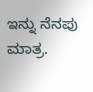ಇನ್ನು ನೆನಪು ಮಾತ್ರ.